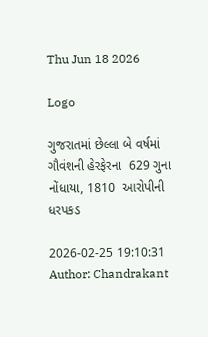Thu Jun 18 2026

Logo

ગુજરાતમાં છેલ્લા બે વર્ષમાં ગૌવંશની હેરફેરના  629 ગુના નોંધાયા, 1810  આરોપીની ધરપકડ

2026-02-25 19:10:31
Author: Chandrakant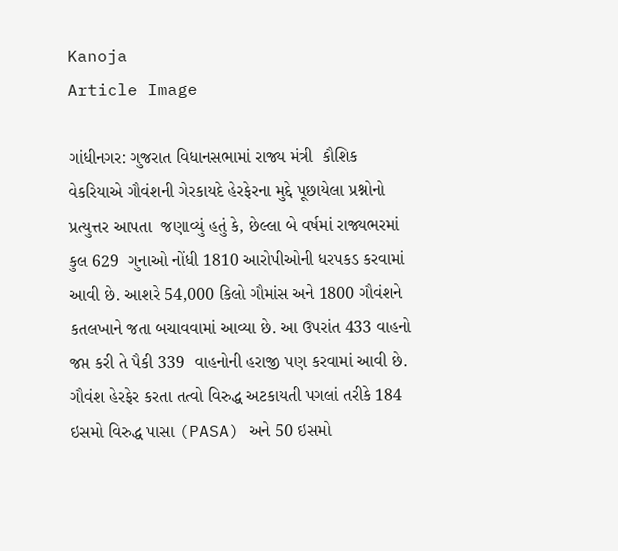Kanoja
Article Image

ગાંધીનગર: ગુજરાત વિધાનસભામાં રાજ્ય મંત્રી  કૌશિક  વેકરિયાએ ગૌવંશની ગેરકાયદે હેરફેરના મુદ્દે પૂછાયેલા પ્રશ્નોનો પ્રત્યુત્તર આપતા  જણાવ્યું હતું કે, છેલ્લા બે વર્ષમાં રાજ્યભરમાં કુલ 629  ગુનાઓ નોંધી 1810 આરોપીઓની ધરપકડ કરવામાં આવી છે. આશરે 54,000 કિલો ગૌમાંસ અને 1800 ગૌવંશને કતલખાને જતા બચાવવામાં આવ્યા છે. આ ઉપરાંત 433 વાહનો જપ્ત કરી તે પૈકી 339  વાહનોની હરાજી પણ કરવામાં આવી છે. ગૌવંશ હેરફેર કરતા તત્વો વિરુદ્ધ અટકાયતી પગલાં તરીકે 184 ઇસમો વિરુદ્ધ પાસા (PASA) અને 50 ઇસમો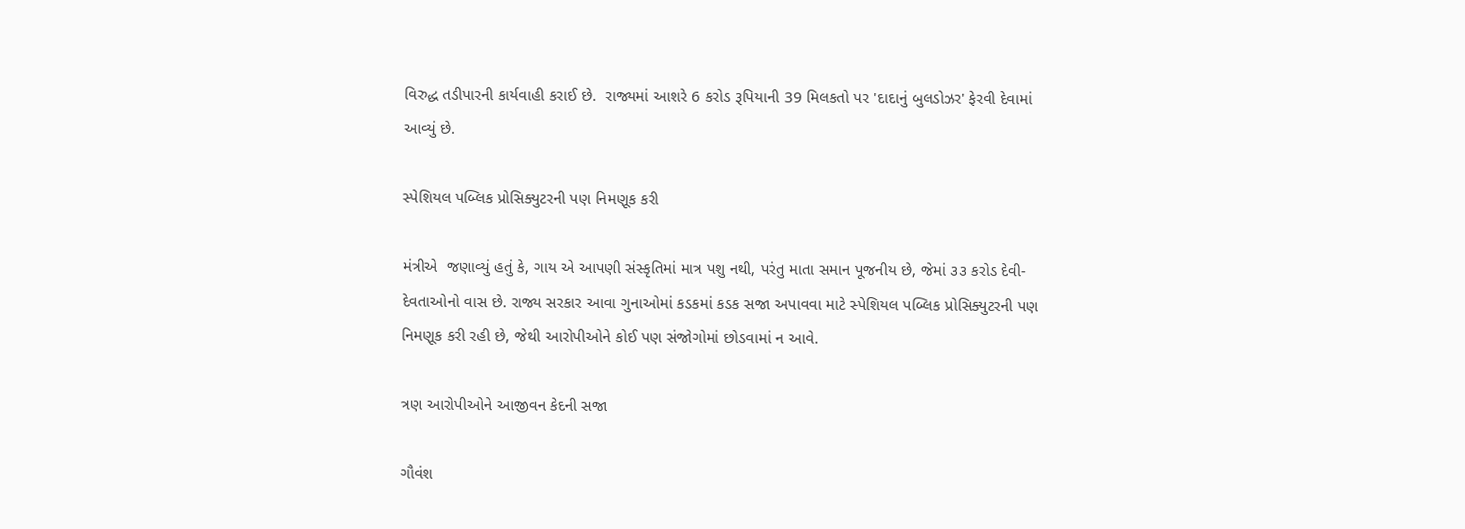વિરુદ્ધ તડીપારની કાર્યવાહી કરાઈ છે.  રાજ્યમાં આશરે 6 કરોડ રૂપિયાની 39 મિલકતો પર 'દાદાનું બુલડોઝર' ફેરવી દેવામાં આવ્યું છે.

સ્પેશિયલ પબ્લિક પ્રોસિક્યુટરની પણ નિમણૂક કરી

મંત્રીએ  જણાવ્યું હતું કે, ગાય એ આપણી સંસ્કૃતિમાં માત્ર પશુ નથી, પરંતુ માતા સમાન પૂજનીય છે, જેમાં ૩૩ કરોડ દેવી-દેવતાઓનો વાસ છે. રાજ્ય સરકાર આવા ગુનાઓમાં કડકમાં કડક સજા અપાવવા માટે સ્પેશિયલ પબ્લિક પ્રોસિક્યુટરની પણ નિમણૂક કરી રહી છે, જેથી આરોપીઓને કોઈ પણ સંજોગોમાં છોડવામાં ન આવે.

ત્રણ આરોપીઓને આજીવન કેદની સજા

ગૌવંશ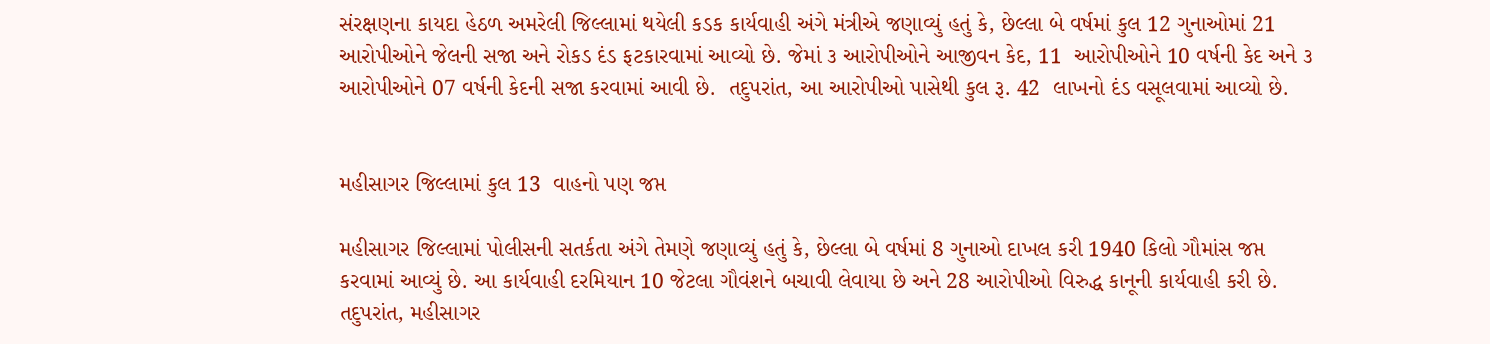સંરક્ષણના કાયદા હેઠળ અમરેલી જિલ્લામાં થયેલી કડક કાર્યવાહી અંગે મંત્રીએ જણાવ્યું હતું કે, છેલ્લા બે વર્ષમાં કુલ 12 ગુનાઓમાં 21 આરોપીઓને જેલની સજા અને રોકડ દંડ ફટકારવામાં આવ્યો છે. જેમાં ૩ આરોપીઓને આજીવન કેદ, 11  આરોપીઓને 10 વર્ષની કેદ અને ૩ આરોપીઓને 07 વર્ષની કેદની સજા કરવામાં આવી છે.  તદુપરાંત, આ આરોપીઓ પાસેથી કુલ રૂ. 42  લાખનો દંડ વસૂલવામાં આવ્યો છે.


મહીસાગર જિલ્લામાં કુલ 13  વાહનો પણ જપ્ત

મહીસાગર જિલ્લામાં પોલીસની સતર્કતા અંગે તેમણે જણાવ્યું હતું કે, છેલ્લા બે વર્ષમાં 8 ગુનાઓ દાખલ કરી 1940 કિલો ગૌમાંસ જપ્ત કરવામાં આવ્યું છે. આ કાર્યવાહી દરમિયાન 10 જેટલા ગૌવંશને બચાવી લેવાયા છે અને 28 આરોપીઓ વિરુદ્ધ કાનૂની કાર્યવાહી કરી છે. તદુપરાંત, મહીસાગર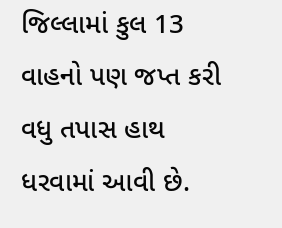જિલ્લામાં કુલ 13  વાહનો પણ જપ્ત કરી વધુ તપાસ હાથ ધરવામાં આવી છે.